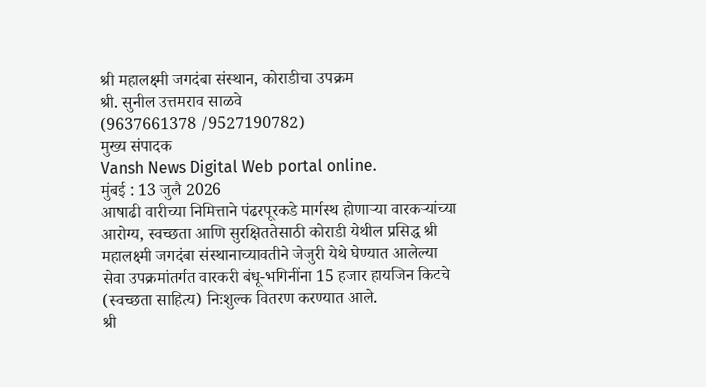श्री महालक्ष्मी जगदंबा संस्थान, कोराडीचा उपक्रम
श्री. सुनील उत्तमराव साळवे
(9637661378 /9527190782)
मुख्य संपादक
Vansh News Digital Web portal online.
मुंबई : 13 जुलै 2026
आषाढी वारीच्या निमित्ताने पंढरपूरकडे मार्गस्थ होणाऱ्या वारकऱ्यांच्या आरोग्य, स्वच्छता आणि सुरक्षिततेसाठी कोराडी येथील प्रसिद्ध श्री महालक्ष्मी जगदंबा संस्थानाच्यावतीने जेजुरी येथे घेण्यात आलेल्या सेवा उपक्रमांतर्गत वारकरी बंधू-भगिनींना 15 हजार हायजिन किटचे (स्वच्छता साहित्य) निःशुल्क वितरण करण्यात आले.
श्री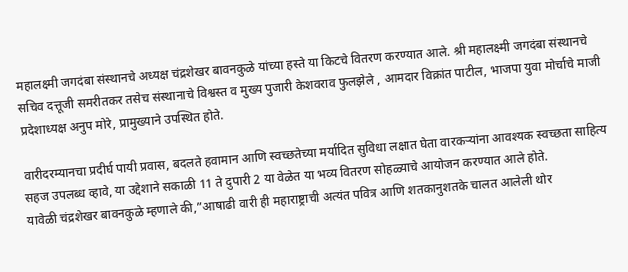महालक्ष्मी जगदंबा संस्थानचे अध्यक्ष चंद्रशेखर बावनकुळे यांच्या हस्ते या किटचे वितरण करण्यात आले. श्री महालक्ष्मी जगदंबा संस्थानचे सचिव दत्तूजी समरीतकर तसेच संस्थानाचे विश्वस्त व मुख्य पुजारी केशवराव फुलझेले , आमदार विक्रांत पाटील, भाजपा युवा मोर्चाचे माजी प्रदेशाध्यक्ष अनुप मोरे, प्रामुख्याने उपस्थित होते.

वारीदरम्यानचा प्रदीर्घ पायी प्रवास, बदलते हवामान आणि स्वच्छतेच्या मर्यादित सुविधा लक्षात घेता वारकऱ्यांना आवश्यक स्वच्छता साहित्य सहज उपलब्ध व्हावे, या उद्देशाने सकाळी 11 ते दुपारी 2 या वेळेत या भव्य वितरण सोहळ्याचे आयोजन करण्यात आले होते.
यावेळी चंद्रशेखर बावनकुळे म्हणाले की,”आषाढी वारी ही महाराष्ट्राची अत्यंत पवित्र आणि शतकानुशतके चालत आलेली थोर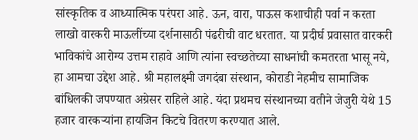सांस्कृतिक व आध्यात्मिक परंपरा आहे. ऊन, वारा, पाऊस कशाचीही पर्वा न करता लाखो वारकरी माऊलींच्या दर्शनासाठी पंढरीची वाट धरतात. या प्रदीर्घ प्रवासात वारकरी भाविकांचे आरोग्य उत्तम राहावे आणि त्यांना स्वच्छतेच्या साधनांची कमतरता भासू नये, हा आमचा उद्देश आहे. श्री महालक्ष्मी जगदंबा संस्थान, कोराडी नेहमीच सामाजिक बांधिलकी जपण्यात अग्रेसर राहिले आहे. यंदा प्रथमच संस्थानच्या वतीने जेजुरी येथे 15 हजार वारकऱ्यांना हायजिन किटचे वितरण करण्यात आले.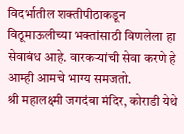विदर्भातील शक्तीपीठाकडून विठूमाऊलीच्या भक्तांसाठी विणलेला हा सेवाबंध आहे. वारकऱ्यांची सेवा करणे हे आम्ही आमचे भाग्य समजतो.
श्री महालक्ष्मी जगदंबा मंदिर, कोराडी येथे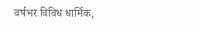वर्षभर विविध धार्मिक,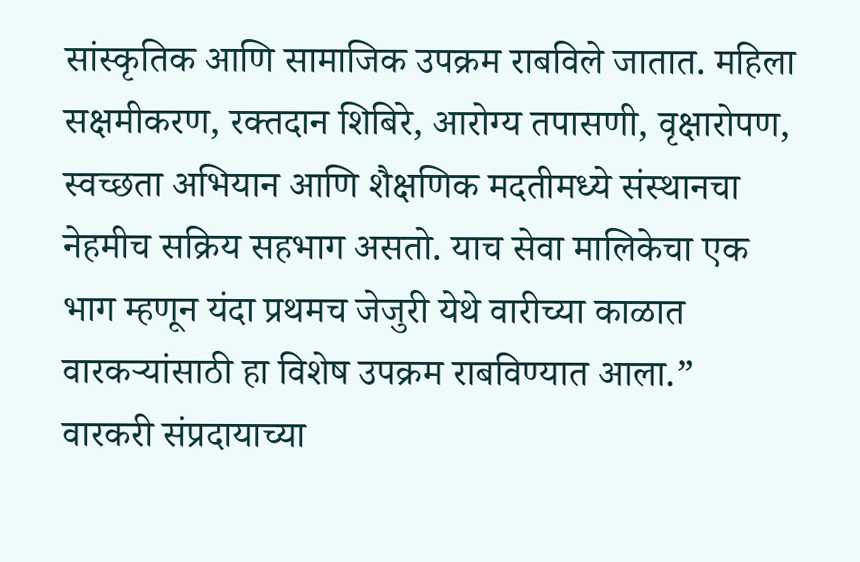सांस्कृतिक आणि सामाजिक उपक्रम राबविले जातात. महिला सक्षमीकरण, रक्तदान शिबिरे, आरोग्य तपासणी, वृक्षारोपण, स्वच्छता अभियान आणि शैक्षणिक मदतीमध्ये संस्थानचा नेहमीच सक्रिय सहभाग असतो. याच सेवा मालिकेचा एक भाग म्हणून यंदा प्रथमच जेजुरी येथे वारीच्या काळात वारकऱ्यांसाठी हा विशेष उपक्रम राबविण्यात आला.”
वारकरी संप्रदायाच्या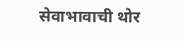सेवाभावाची थोर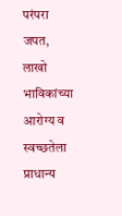परंपरा जपत, लाखो भाविकांच्या आरोग्य व स्वच्छतेला प्राधान्य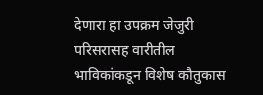देणारा हा उपक्रम जेजुरी परिसरासह वारीतील भाविकांकडून विशेष कौतुकास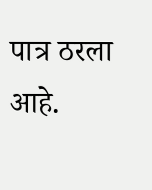पात्र ठरला आहे.